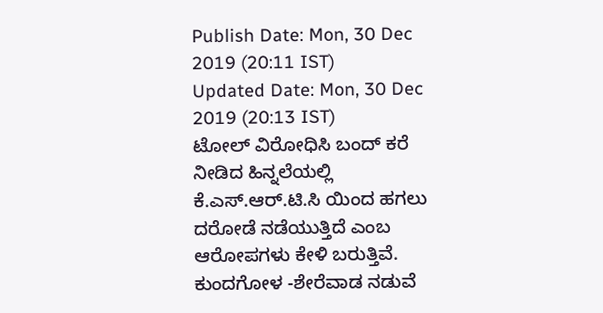Publish Date: Mon, 30 Dec 2019 (20:11 IST)
Updated Date: Mon, 30 Dec 2019 (20:13 IST)
ಟೋಲ್ ವಿರೋಧಿಸಿ ಬಂದ್ ಕರೆ ನೀಡಿದ ಹಿನ್ನಲೆಯಲ್ಲಿ ಕೆ.ಎಸ್.ಆರ್.ಟಿ.ಸಿ ಯಿಂದ ಹಗಲು ದರೋಡೆ ನಡೆಯುತ್ತಿದೆ ಎಂಬ ಆರೋಪಗಳು ಕೇಳಿ ಬರುತ್ತಿವೆ.
ಕುಂದಗೋಳ -ಶೇರೆವಾಡ ನಡುವೆ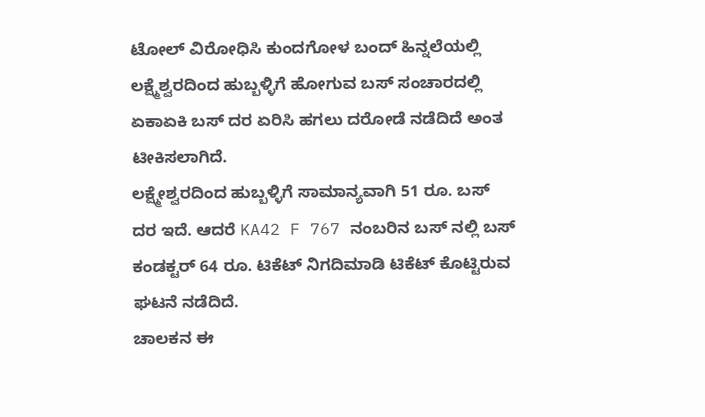ಟೋಲ್ ವಿರೋಧಿಸಿ ಕುಂದಗೋಳ ಬಂದ್ ಹಿನ್ನಲೆಯಲ್ಲಿ
ಲಕ್ಷ್ಮೆಶ್ವರದಿಂದ ಹುಬ್ಬಳ್ಳಿಗೆ ಹೋಗುವ ಬಸ್ ಸಂಚಾರದಲ್ಲಿ ಏಕಾಏಕಿ ಬಸ್ ದರ ಏರಿಸಿ ಹಗಲು ದರೋಡೆ ನಡೆದಿದೆ ಅಂತ ಟೀಕಿಸಲಾಗಿದೆ.
ಲಕ್ಷ್ಮೇಶ್ವರದಿಂದ ಹುಬ್ಬಳ್ಳಿಗೆ ಸಾಮಾನ್ಯವಾಗಿ 51 ರೂ. ಬಸ್ ದರ ಇದೆ. ಆದರೆ KA42 F 767 ನಂಬರಿನ ಬಸ್ ನಲ್ಲಿ ಬಸ್ ಕಂಡಕ್ಟರ್ 64 ರೂ. ಟಿಕೆಟ್ ನಿಗದಿಮಾಡಿ ಟಿಕೆಟ್ ಕೊಟ್ಟಿರುವ ಘಟನೆ ನಡೆದಿದೆ.
ಚಾಲಕನ ಈ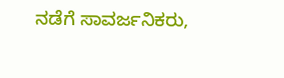ನಡೆಗೆ ಸಾವರ್ಜನಿಕರು,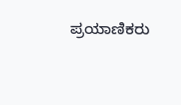ಪ್ರಯಾಣಿಕರು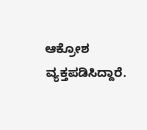ಆಕ್ರೋಶ ವ್ಯಕ್ತಪಡಿಸಿದ್ದಾರೆ.